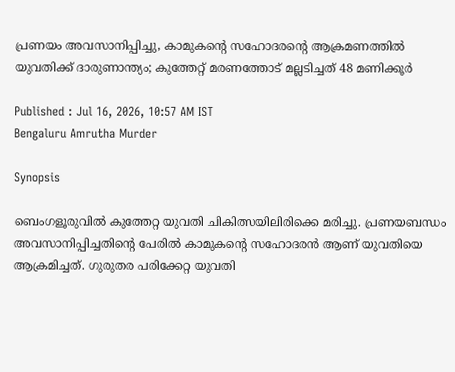പ്രണയം അവസാനിപ്പിച്ചു, കാമുകൻ്റെ സഹോദരൻ്റെ ആക്രമണത്തിൽ യുവതിക്ക് ദാരുണാന്ത്യം; കുത്തേറ്റ് മരണത്തോട് മല്ലടിച്ചത് 48 മണിക്കൂർ

Published : Jul 16, 2026, 10:57 AM IST
Bengaluru Amrutha Murder

Synopsis

ബെംഗളൂരുവിൽ കുത്തേറ്റ യുവതി ചികിത്സയിലിരിക്കെ മരിച്ചു. പ്രണയബന്ധം അവസാനിപ്പിച്ചതിൻ്റെ പേരിൽ കാമുകൻ്റെ സഹോദരൻ ആണ് യുവതിയെ ആക്രമിച്ചത്. ഗുരുതര പരിക്കേറ്റ യുവതി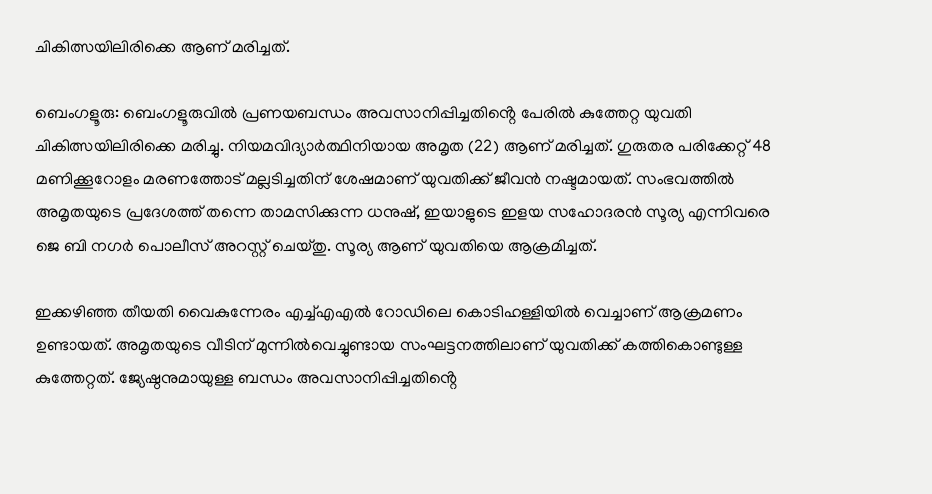ചികിത്സയിലിരിക്കെ ആണ് മരിച്ചത്.

ബെംഗളൂരു: ബെംഗളൂരുവിൽ പ്രണയബന്ധം അവസാനിപ്പിച്ചതിൻ്റെ പേരിൽ കുത്തേറ്റ യുവതി ചികിത്സയിലിരിക്കെ മരിച്ചു. നിയമവിദ്യാർത്ഥിനിയായ അമൃത (22) ആണ് മരിച്ചത്. ഗുരുതര പരിക്കേറ്റ് 48 മണിക്കൂറോളം മരണത്തോട് മല്ലടിച്ചതിന് ശേഷമാണ് യുവതിക്ക് ജീവൻ നഷ്ടമായത്. സംഭവത്തിൽ അമൃതയുടെ പ്രദേശത്ത് തന്നെ താമസിക്കുന്ന ധനുഷ്, ഇയാളുടെ ഇളയ സഹോദരൻ സൂര്യ എന്നിവരെ ജെ ബി നഗർ പൊലീസ് അറസ്റ്റ് ചെയ്തു. സൂര്യ ആണ് യുവതിയെ ആക്രമിച്ചത്.

ഇക്കഴിഞ്ഞ തീയതി വൈകുന്നേരം എച്ച്എഎൽ റോഡിലെ കൊടിഹള്ളിയിൽ വെച്ചാണ് ആക്രമണം ഉണ്ടായത്. അമൃതയുടെ വീടിന് മുന്നിൽവെച്ചുണ്ടായ സംഘട്ടനത്തിലാണ് യുവതിക്ക് കത്തികൊണ്ടുള്ള കുത്തേറ്റത്. ജ്യേഷ്ഠനുമായുള്ള ബന്ധം അവസാനിപ്പിച്ചതിൻ്റെ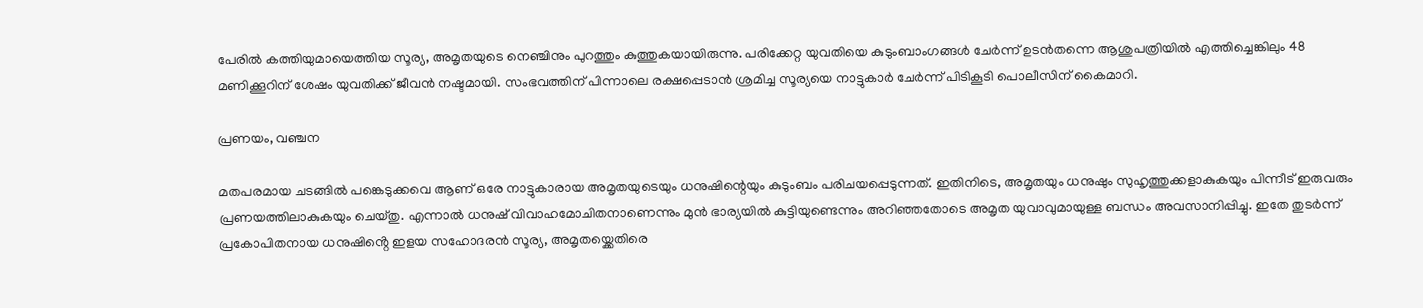പേരിൽ കത്തിയുമായെത്തിയ സൂര്യ, അമൃതയുടെ നെഞ്ചിനും പുറത്തും കുത്തുകയായിരുന്നു. പരിക്കേറ്റ യുവതിയെ കുടുംബാംഗങ്ങൾ ചേർന്ന് ഉടൻതന്നെ ആശുപത്രിയിൽ എത്തിച്ചെങ്കിലും 48 മണിക്കൂറിന് ശേഷം യുവതിക്ക് ജീവൻ നഷ്ടമായി. സംഭവത്തിന് പിന്നാലെ രക്ഷപ്പെടാൻ ശ്രമിച്ച സൂര്യയെ നാട്ടുകാർ ചേർന്ന് പിടികൂടി പൊലീസിന് കൈമാറി.

പ്രണയം, വഞ്ചന

മതപരമായ ചടങ്ങിൽ പങ്കെടുക്കവെ ആണ് ഒരേ നാട്ടുകാരായ അമൃതയുടെയും ധനുഷിന്റെയും കുടുംബം പരിചയപ്പെടുന്നത്. ഇതിനിടെ, അമൃതയും ധനുഷും സുഹൃത്തുക്കളാകുകയും പിന്നീട് ഇരുവരും പ്രണയത്തിലാകുകയും ചെയ്തു. എന്നാൽ ധനുഷ് വിവാഹമോചിതനാണെന്നും മുൻ ഭാര്യയിൽ കുട്ടിയുണ്ടെന്നും അറിഞ്ഞതോടെ അമൃത യുവാവുമായുള്ള ബന്ധം അവസാനിപ്പിച്ചു. ഇതേ തുടർന്ന് പ്രകോപിതനായ ധനുഷിൻ്റെ ഇളയ സഹോദരൻ സൂര്യ, അമൃതയ്ക്കെതിരെ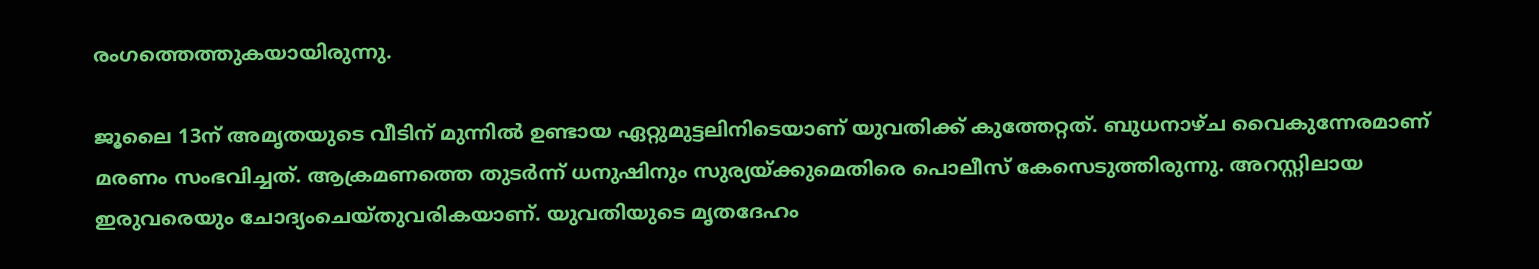രംഗത്തെത്തുകയായിരുന്നു.

ജൂലൈ 13ന് അമൃതയുടെ വീടിന് മുന്നിൽ ഉണ്ടായ ഏറ്റുമുട്ടലിനിടെയാണ് യുവതിക്ക് കുത്തേറ്റത്. ബുധനാഴ്ച വൈകുന്നേരമാണ് മരണം സംഭവിച്ചത്. ആക്രമണത്തെ തുടർന്ന് ധനുഷിനും സുര്യയ്ക്കുമെതിരെ പൊലീസ് കേസെടുത്തിരുന്നു. അറസ്റ്റിലായ ഇരുവരെയും ചോദ്യംചെയ്തുവരികയാണ്. യുവതിയുടെ മൃതദേഹം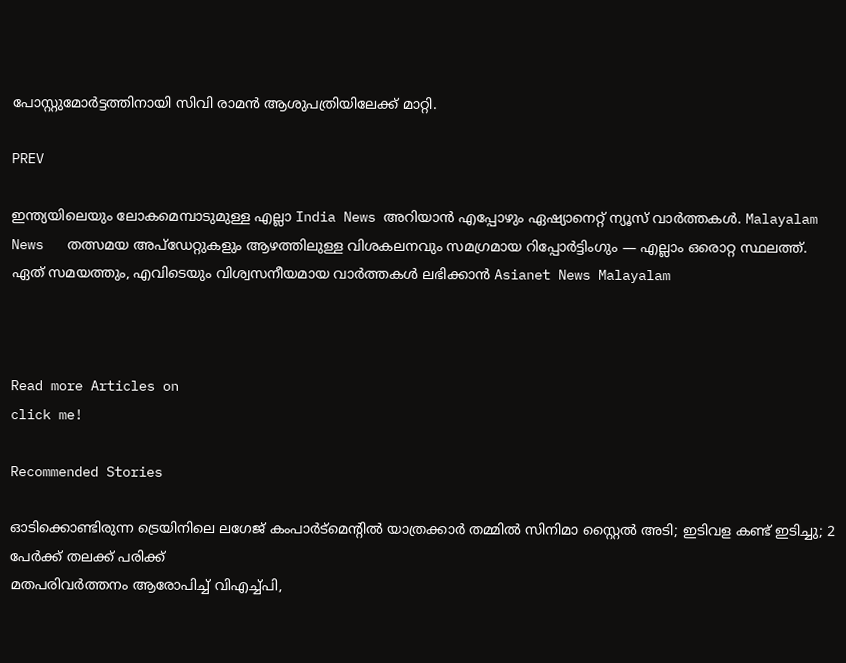പോസ്റ്റുമോർട്ടത്തിനായി സിവി രാമൻ ആശുപത്രിയിലേക്ക് മാറ്റി.

PREV

ഇന്ത്യയിലെയും ലോകമെമ്പാടുമുള്ള എല്ലാ India News അറിയാൻ എപ്പോഴും ഏഷ്യാനെറ്റ് ന്യൂസ് വാർത്തകൾ. Malayalam News   തത്സമയ അപ്‌ഡേറ്റുകളും ആഴത്തിലുള്ള വിശകലനവും സമഗ്രമായ റിപ്പോർട്ടിംഗും — എല്ലാം ഒരൊറ്റ സ്ഥലത്ത്. ഏത് സമയത്തും, എവിടെയും വിശ്വസനീയമായ വാർത്തകൾ ലഭിക്കാൻ Asianet News Malayalam



Read more Articles on
click me!

Recommended Stories

ഓടിക്കൊണ്ടിരുന്ന ട്രെയിനിലെ ലഗേജ് കംപാർട്മെൻ്റിൽ യാത്രക്കാർ തമ്മിൽ സിനിമാ സ്റ്റൈൽ അടി; ഇടിവള കണ്ട് ഇടിച്ചു; 2 പേർക്ക് തലക്ക് പരിക്ക്
മതപരിവർത്തനം ആരോപിച്ച് വിഎച്ച്പി,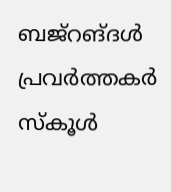ബജ്റങ്ദൾ പ്രവർത്തകർ സ്കൂൾ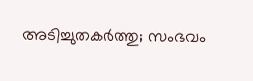അടിച്ചുതകർത്തു; സംഭവം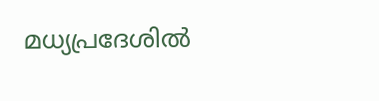മധ്യപ്രദേശിൽ